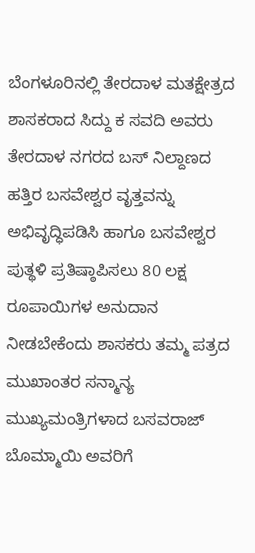ಬೆಂಗಳೂರಿನಲ್ಲಿ ತೇರದಾಳ ಮತಕ್ಷೇತ್ರದ ಶಾಸಕರಾದ ಸಿದ್ದು ಕ ಸವದಿ ಅವರು ತೇರದಾಳ ನಗರದ ಬಸ್ ನಿಲ್ದಾಣದ ಹತ್ತಿರ ಬಸವೇಶ್ವರ ವೃತ್ತವನ್ನು ಅಭಿವೃದ್ಧಿಪಡಿಸಿ ಹಾಗೂ ಬಸವೇಶ್ವರ ಪುತ್ಥಳಿ ಪ್ರತಿಷ್ಠಾಪಿಸಲು 80 ಲಕ್ಷ ರೂಪಾಯಿಗಳ ಅನುದಾನ ನೀಡಬೇಕೆಂದು ಶಾಸಕರು ತಮ್ಮ ಪತ್ರದ ಮುಖಾಂತರ ಸನ್ಮಾನ್ಯ ಮುಖ್ಯಮಂತ್ರಿಗಳಾದ ಬಸವರಾಜ್ ಬೊಮ್ಮಾಯಿ ಅವರಿಗೆ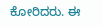ಕೋರಿದರು. ಈ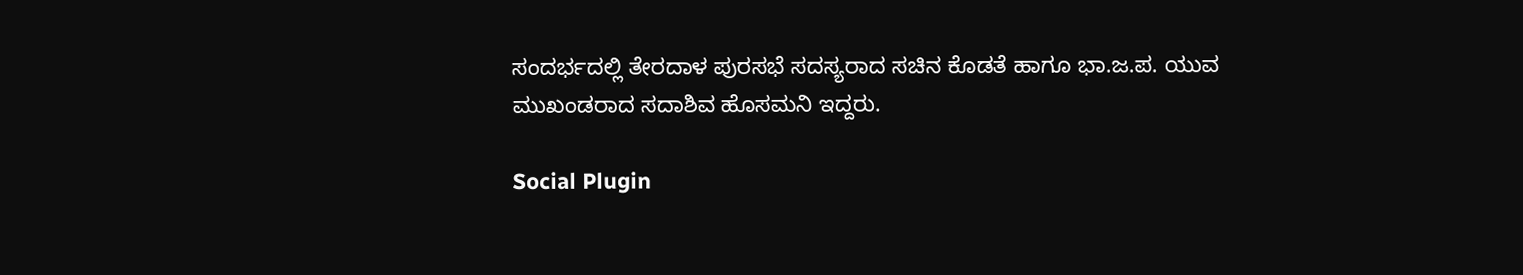ಸಂದರ್ಭದಲ್ಲಿ ತೇರದಾಳ ಪುರಸಭೆ ಸದಸ್ಯರಾದ ಸಚಿನ ಕೊಡತೆ ಹಾಗೂ ಭಾ.ಜ.ಪ. ಯುವ ಮುಖಂಡರಾದ ಸದಾಶಿವ ಹೊಸಮನಿ ಇದ್ದರು.

Social Plugin